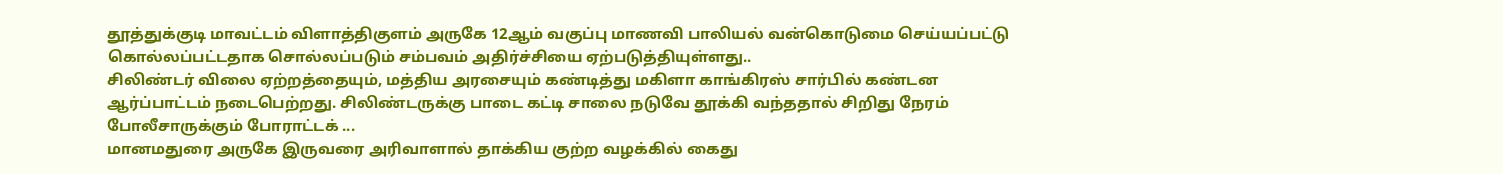தூத்துக்குடி மாவட்டம் விளாத்திகுளம் அருகே 12ஆம் வகுப்பு மாணவி பாலியல் வன்கொடுமை செய்யப்பட்டு கொல்லப்பட்டதாக சொல்லப்படும் சம்பவம் அதிர்ச்சியை ஏற்படுத்தியுள்ளது..
சிலிண்டர் விலை ஏற்றத்தையும், மத்திய அரசையும் கண்டித்து மகிளா காங்கிரஸ் சார்பில் கண்டன ஆர்ப்பாட்டம் நடைபெற்றது. சிலிண்டருக்கு பாடை கட்டி சாலை நடுவே தூக்கி வந்ததால் சிறிது நேரம் போலீசாருக்கும் போராட்டக் ...
மானமதுரை அருகே இருவரை அரிவாளால் தாக்கிய குற்ற வழக்கில் கைது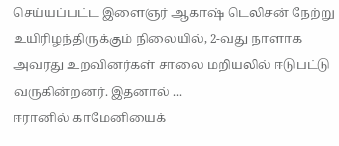செய்யப்பட்ட இளைஞர் ஆகாஷ் டெலிசன் நேற்று உயிரிழந்திருக்கும் நிலையில், 2-வது நாளாக அவரது உறவினர்கள் சாலை மறியலில் ஈடுபட்டு வருகின்றனர். இதனால் ...
ஈரானில் காமேனியைக்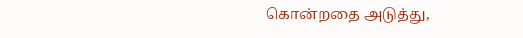கொன்றதை அடுத்து,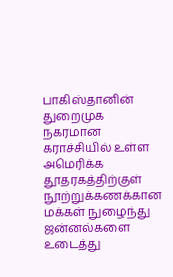பாகிஸ்தானின் துறைமுக நகரமான கராச்சியில் உள்ள அமெரிக்க தூதரகத்திற்குள் நூற்றுக்கணக்கான மக்கள் நுழைந்து ஜன்னல்களை உடைத்து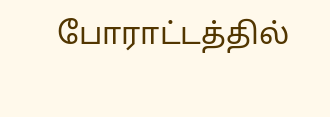போராட்டத்தில்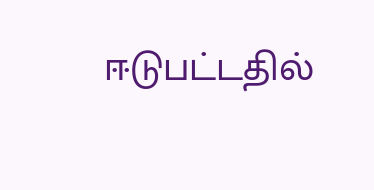ஈடுபட்டதில்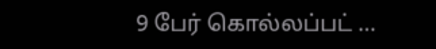9 பேர் கொல்லப்பட் ...